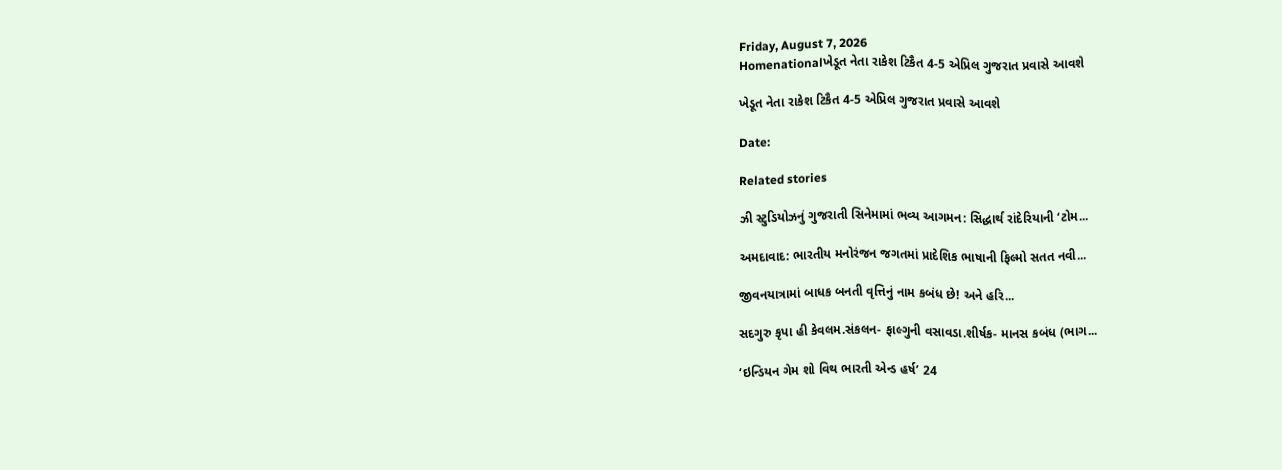Friday, August 7, 2026
Homenationalખેડૂત નેતા રાકેશ ટિકૈત 4-5 એપ્રિલ ગુજરાત પ્રવાસે આવશે

ખેડૂત નેતા રાકેશ ટિકૈત 4-5 એપ્રિલ ગુજરાત પ્રવાસે આવશે

Date:

Related stories

ઝી સ્ટુડિયોઝનું ગુજરાતી સિનેમામાં ભવ્ય આગમન: સિદ્ધાર્થ રાંદેરિયાની ‘ટોમ...

અમદાવાદ: ભારતીય મનોરંજન જગતમાં પ્રાદેશિક ભાષાની ફિલ્મો સતત નવી...

જીવનયાત્રામાં બાધક બનતી વૃત્તિનું નામ કબંધ છે! અને હરિ...

સદગુરુ કૃપા હી કેવલમ.સંકલન- ફાલ્ગુની વસાવડા.શીર્ષક- માનસ કબંધ (ભાગ...

‘ઇન્ડિયન ગેમ શો વિથ ભારતી એન્ડ હર્ષ’ 24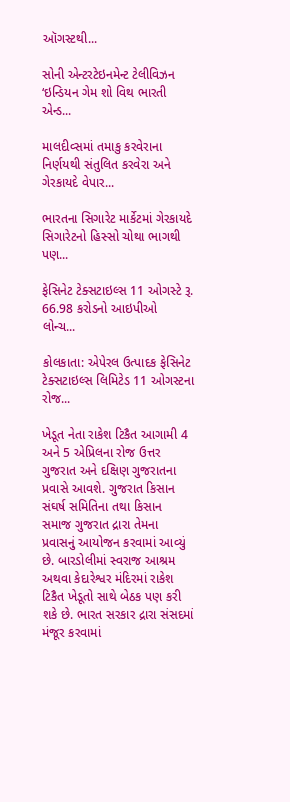ઑગસ્ટથી...

સોની એન્ટરટેઇનમેન્ટ ટેલીવિઝન ‘ઇન્ડિયન ગેમ શો વિથ ભારતી એન્ડ...

માલદીવ્સમાં તમાકુ કરવેરાના નિર્ણયથી સંતુલિત કરવેરા અને ગેરકાયદે વેપાર...

ભારતના સિગારેટ માર્કેટમાં ગેરકાયદે સિગારેટનો હિસ્સો ચોથા ભાગથી પણ...

ફેસિનેટ ટેક્સટાઇલ્સ 11 ઓગસ્ટે રૂ. 66.98 કરોડનો આઇપીઓ લોન્ચ...

કોલકાતા: એપેરલ ઉત્પાદક ફેસિનેટ ટેક્સટાઇલ્સ લિમિટેડ 11 ઓગસ્ટના રોજ...

ખેડૂત નેતા રાકેશ ટિકૈત આગામી 4 અને 5 એપ્રિલના રોજ ઉત્તર ગુજરાત અને દક્ષિણ ગુજરાતના પ્રવાસે આવશે. ગુજરાત કિસાન સંઘર્ષ સમિતિના તથા કિસાન સમાજ ગુજરાત દ્રારા તેમના પ્રવાસનું આયોજન કરવામાં આવ્યું છે. બારડોલીમાં સ્વરાજ આશ્રમ અથવા કેદારેશ્વર મંદિરમાં રાકેશ ટિકૈત ખેડૂતો સાથે બેઠક પણ કરી શકે છે. ભારત સરકાર દ્રારા સંસદમાં મંજૂર કરવામાં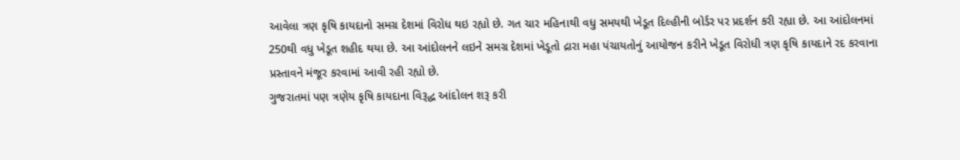આવેલા ત્રણ કૃષિ કાયદાનો સમગ્ર દેશમાં વિરોધ થઇ રહ્યો છે. ગત ચાર મહિનાથી વધુ સમયથી ખેડૂત દિલ્હીની બોર્ડર પર પ્રદર્શન કરી રહ્યા છે. આ આંદોલનમાં 250થી વધુ ખેડૂત શહીદ થયા છે. આ આંદોલનને લઇને સમગ્ર દેશમાં ખેડૂતો દ્રારા મહા પંચાયતોનું આયોજન કરીને ખેડૂત વિરોધી ત્રણ કૃષિ કાયદાને રદ કરવાના પ્રસ્તાવને મંજૂર કરવામાં આવી રહી રહ્યો છે.
ગુજરાતમાં પણ ત્રણેય કૃષિ કાયદાના વિરૂદ્ધ આંદોલન શરૂ કરી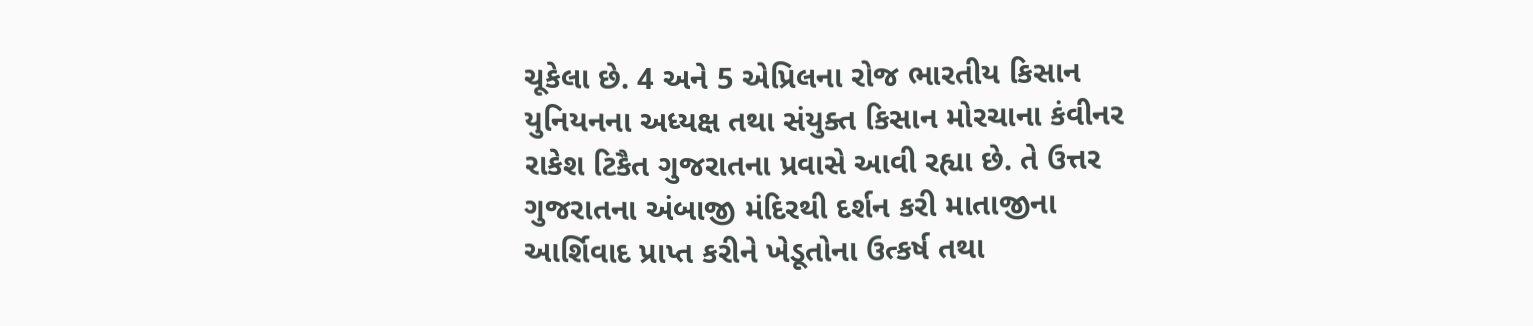ચૂકેલા છે. 4 અને 5 એપ્રિલના રોજ ભારતીય કિસાન યુનિયનના અધ્યક્ષ તથા સંયુક્ત કિસાન મોરચાના કંવીનર રાકેશ ટિકૈત ગુજરાતના પ્રવાસે આવી રહ્યા છે. તે ઉત્તર ગુજરાતના અંબાજી મંદિરથી દર્શન કરી માતાજીના આર્શિવાદ પ્રાપ્ત કરીને ખેડૂતોના ઉત્કર્ષ તથા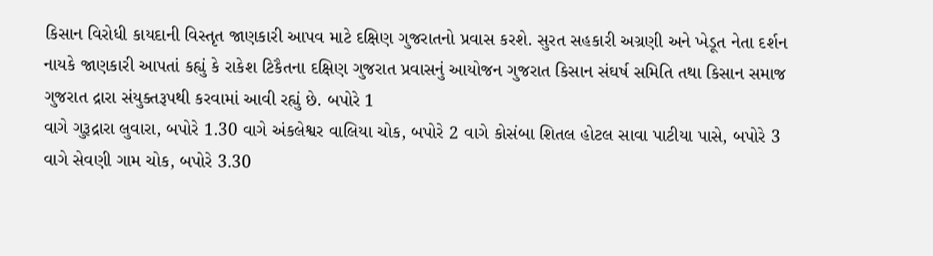કિસાન વિરોધી કાયદાની વિસ્તૃત જાણકારી આપવ માટે દક્ષિણ ગુજરાતનો પ્રવાસ કરશે. સુરત સહકારી અગ્રણી અને ખેડૂત નેતા દર્શન નાયકે જાણકારી આપતાં કહ્યું કે રાકેશ ટિકૈતના દક્ષિણ ગુજરાત પ્રવાસનું આયોજન ગુજરાત કિસાન સંઘર્ષ સમિતિ તથા કિસાન સમાજ ગુજરાત દ્રારા સંયુક્તરૂપથી કરવામાં આવી રહ્યું છે. બપોરે 1
વાગે ગુરૂદ્રારા લુવારા, બપોરે 1.30 વાગે અંકલેશ્વર વાલિયા ચોક, બપોરે 2 વાગે કોસંબા શિતલ હોટલ સાવા પાટીયા પાસે, બપોરે 3 વાગે સેવણી ગામ ચોક, બપોરે 3.30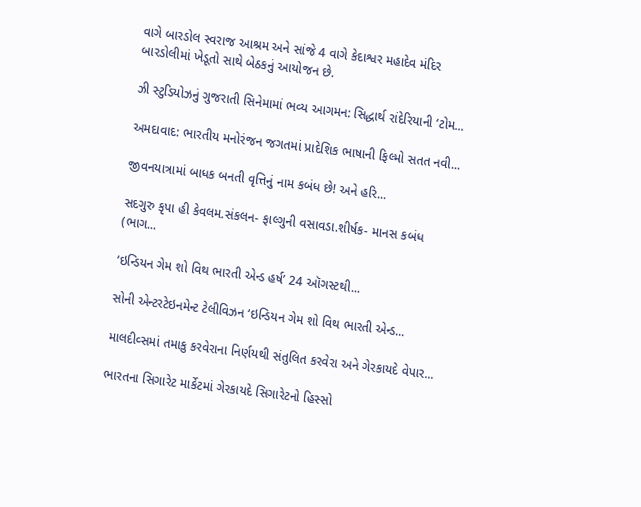વાગે બારડોલ સ્વરાજ આશ્રમ અને સાંજે 4 વાગે કેદાશ્વર મહાદેવ મંદિર બારડોલીમાં ખેડૂતો સાથે બેઠકનું આયોજન છે.

ઝી સ્ટુડિયોઝનું ગુજરાતી સિનેમામાં ભવ્ય આગમન: સિદ્ધાર્થ રાંદેરિયાની ‘ટોમ...

અમદાવાદ: ભારતીય મનોરંજન જગતમાં પ્રાદેશિક ભાષાની ફિલ્મો સતત નવી...

જીવનયાત્રામાં બાધક બનતી વૃત્તિનું નામ કબંધ છે! અને હરિ...

સદગુરુ કૃપા હી કેવલમ.સંકલન- ફાલ્ગુની વસાવડા.શીર્ષક- માનસ કબંધ (ભાગ...

‘ઇન્ડિયન ગેમ શો વિથ ભારતી એન્ડ હર્ષ’ 24 ઑગસ્ટથી...

સોની એન્ટરટેઇનમેન્ટ ટેલીવિઝન ‘ઇન્ડિયન ગેમ શો વિથ ભારતી એન્ડ...

માલદીવ્સમાં તમાકુ કરવેરાના નિર્ણયથી સંતુલિત કરવેરા અને ગેરકાયદે વેપાર...

ભારતના સિગારેટ માર્કેટમાં ગેરકાયદે સિગારેટનો હિસ્સો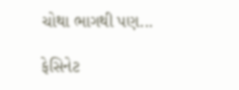ચોથા ભાગથી પણ...

ફેસિનેટ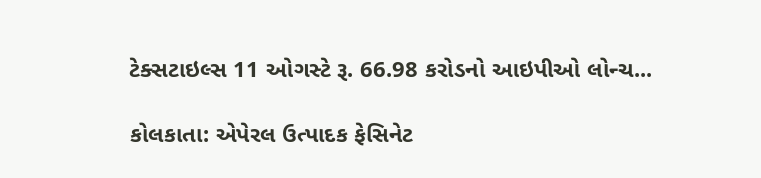ટેક્સટાઇલ્સ 11 ઓગસ્ટે રૂ. 66.98 કરોડનો આઇપીઓ લોન્ચ...

કોલકાતા: એપેરલ ઉત્પાદક ફેસિનેટ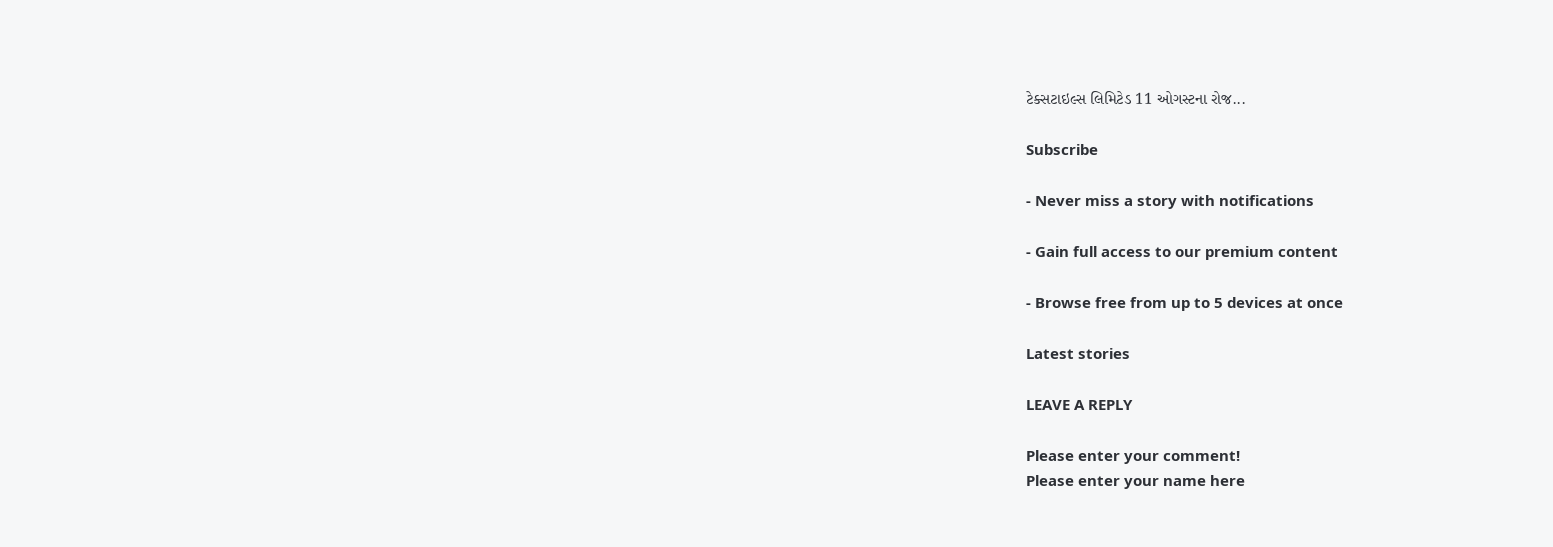ટેક્સટાઇલ્સ લિમિટેડ 11 ઓગસ્ટના રોજ...

Subscribe

- Never miss a story with notifications

- Gain full access to our premium content

- Browse free from up to 5 devices at once

Latest stories

LEAVE A REPLY

Please enter your comment!
Please enter your name here